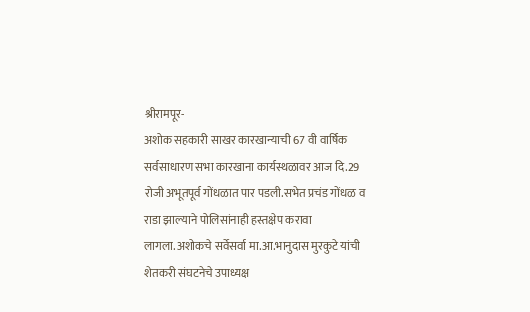श्रीरामपूर-
अशोक सहकारी साखर कारखान्याची 67 वी वार्षिक सर्वसाधारण सभा कारखाना कार्यस्थळावर आज दि.29 रोजी अभूतपूर्व गोंधळात पार पडली.सभेत प्रचंड गोंधळ व राडा झाल्याने पोलिसांनाही हस्तक्षेप करावा लागला.अशोकचे सर्वेसर्वा मा.आ.भानुदास मुरकुटे यांची शेतकरी संघटनेचे उपाध्यक्ष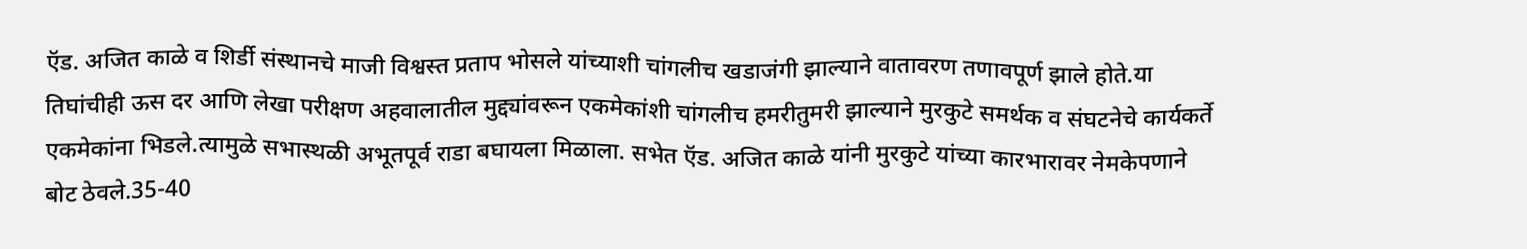ऍड. अजित काळे व शिर्डी संस्थानचे माजी विश्वस्त प्रताप भोसले यांच्याशी चांगलीच खडाजंगी झाल्याने वातावरण तणावपूर्ण झाले होते.या तिघांचीही ऊस दर आणि लेखा परीक्षण अहवालातील मुद्द्यांवरून एकमेकांशी चांगलीच हमरीतुमरी झाल्याने मुरकुटे समर्थक व संघटनेचे कार्यकर्ते एकमेकांना भिडले.त्यामुळे सभास्थळी अभूतपूर्व राडा बघायला मिळाला. सभेत ऍड. अजित काळे यांनी मुरकुटे यांच्या कारभारावर नेमकेपणाने बोट ठेवले.35-40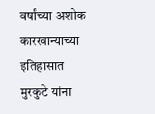वर्षांच्या अशोक कारखान्याच्या इतिहासात मुरकुटे यांना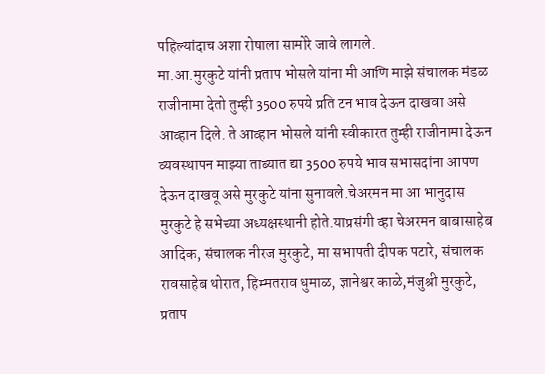पहिल्यांदाच अशा रोषाला सामोरे जावे लागले.
मा.आ.मुरकुटे यांनी प्रताप भोसले यांना मी आणि माझे संचालक मंडळ राजीनामा देतो तुम्ही 3500 रुपये प्रति टन भाव देऊन दाखवा असे आव्हान दिले. ते आव्हान भोसले यांनी स्वीकारत तुम्ही राजीनामा देऊन व्यवस्थापन माझ्या ताब्यात द्या 3500 रुपये भाव सभासदांना आपण देऊन दाखवू असे मुरकुटे यांना सुनावले.चेअरमन मा आ भानुदास मुरकुटे हे सभेच्या अध्यक्षस्थानी होते.याप्रसंगी व्हा चेअरमन बाबासाहेब आदिक, संचालक नीरज मुरकुटे, मा सभापती दीपक पटारे, संचालक रावसाहेब थोरात, हिम्मतराव धुमाळ, ज्ञानेश्वर काळे,मंजुश्री मुरकुटे, प्रताप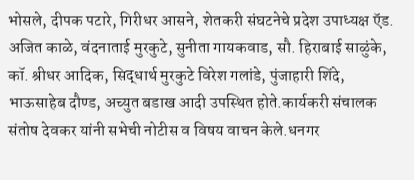भोसले, दीपक पटारे, गिरीधर आसने, शेतकरी संघटनेचे प्रदेश उपाध्यक्ष ऍड. अजित काळे, वंदनाताई मुरकुटे, सुनीता गायकवाड, सौ. हिराबाई साळुंके, कॉ. श्रीधर आदिक, सिद्धार्थ मुरकुटे विरेश गलांडे, पुंजाहारी शिंदे, भाऊसाहेब दौण्ड, अच्युत बडाख आदी उपस्थित होते.कार्यकरी संचालक संतोष देवकर यांनी सभेची नोटीस व विषय वाचन केले.धनगर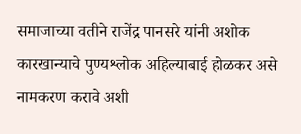समाजाच्या वतीने राजेंद्र पानसरे यांनी अशोक कारखान्याचे पुण्यश्लोक अहिल्याबाई होळकर असे नामकरण करावे अशी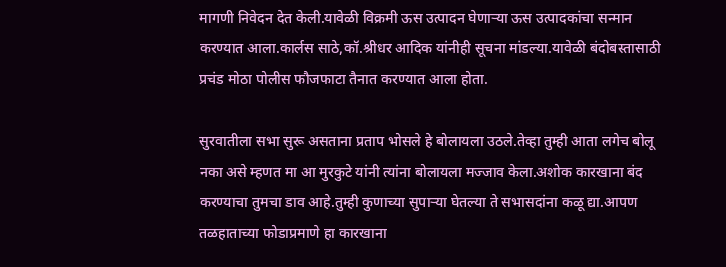मागणी निवेदन देत केली.यावेळी विक्रमी ऊस उत्पादन घेणाऱ्या ऊस उत्पादकांचा सन्मान करण्यात आला.कार्लस साठे,कॉ.श्रीधर आदिक यांनीही सूचना मांडल्या.यावेळी बंदोबस्तासाठी प्रचंड मोठा पोलीस फौजफाटा तैनात करण्यात आला होता.

सुरवातीला सभा सुरू असताना प्रताप भोसले हे बोलायला उठले.तेव्हा तुम्ही आता लगेच बोलू नका असे म्हणत मा आ मुरकुटे यांनी त्यांना बोलायला मज्जाव केला.अशोक कारखाना बंद करण्याचा तुमचा डाव आहे.तुम्ही कुणाच्या सुपाऱ्या घेतल्या ते सभासदांना कळू द्या.आपण तळहाताच्या फोडाप्रमाणे हा कारखाना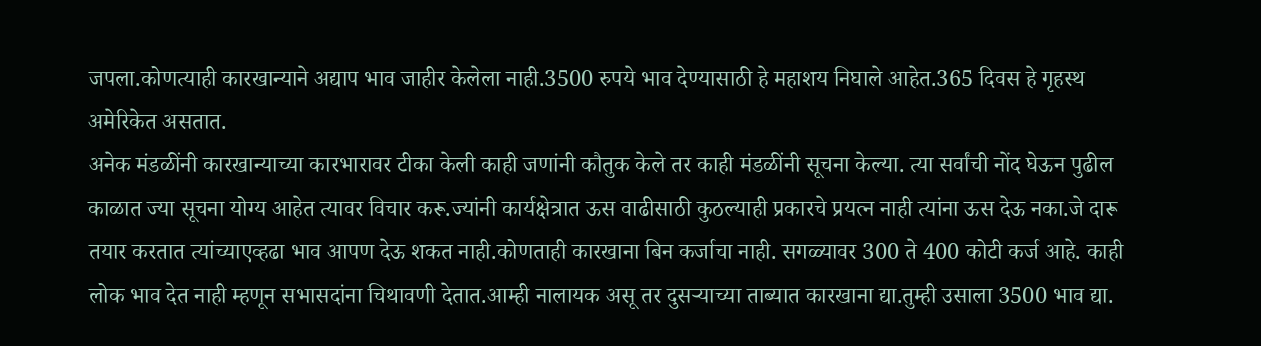जपला.कोणत्याही कारखान्याने अद्याप भाव जाहीर केलेला नाही.3500 रुपये भाव देण्यासाठी हे महाशय निघाले आहेत.365 दिवस हे गृहस्थ अमेरिकेत असतात.
अनेक मंडळींनी कारखान्याच्या कारभारावर टीका केली काही जणांनी कौतुक केले तर काही मंडळींनी सूचना केल्या. त्या सर्वांची नोंद घेऊन पुढील काळात ज्या सूचना योग्य आहेत त्यावर विचार करू.ज्यांनी कार्यक्षेत्रात ऊस वाढीसाठी कुठल्याही प्रकारचे प्रयत्न नाही त्यांना ऊस देऊ नका.जे दारू तयार करतात त्यांच्याएव्हढा भाव आपण देऊ शकत नाही.कोणताही कारखाना बिन कर्जाचा नाही. सगळ्यावर 300 ते 400 कोटी कर्ज आहे. काही लोक भाव देत नाही म्हणून सभासदांना चिथावणी देतात.आम्ही नालायक असू तर दुसऱ्याच्या ताब्यात कारखाना द्या.तुम्ही उसाला 3500 भाव द्या.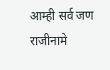आम्ही सर्व जण राजीनामे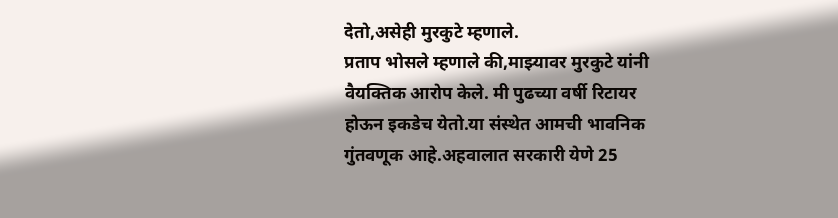देतो,असेही मुरकुटे म्हणाले.
प्रताप भोसले म्हणाले की,माझ्यावर मुरकुटे यांनी वैयक्तिक आरोप केले. मी पुढच्या वर्षी रिटायर होऊन इकडेच येतो.या संस्थेत आमची भावनिक गुंतवणूक आहे.अहवालात सरकारी येणे 25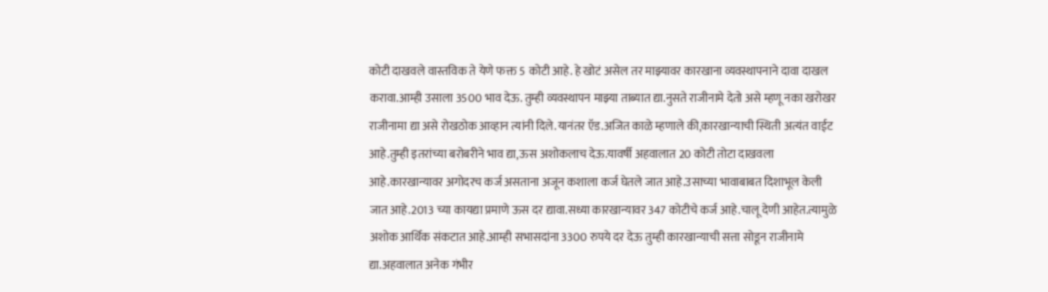कोटी दाखवले वास्तविक ते येणे फक्त 5 कोटी आहे. हे खोटं असेल तर माझ्यावर कारखाना व्यवस्थापनाने दावा दाखल करावा.आम्ही उसाला 3500 भाव देऊ. तुम्ही व्यवस्थापन माझ्या ताब्यात द्या.नुसते राजीनामे देतो असे म्हणू नका खरोखर राजीनामा द्या असे रोखठोक आव्हान त्यांनी दिले.यानंतर ऍड.अजित काळे म्हणाले की,कारखान्याची स्थिती अत्यंत वाईट आहे.तुम्ही इतरांच्या बरोबरीने भाव द्या,ऊस अशोकलाच देऊ.यावर्षी अहवालात 20 कोटी तोटा दाखवला आहे.कारखान्यावर अगोदरच कर्ज असताना अजून कशाला कर्ज घेतले जात आहे.उसाच्या भावाबाबत दिशाभूल केली जात आहे.2013 च्या कायद्या प्रमाणे ऊस दर द्यावा.सध्या कारखान्यावर 347 कोटीचे कर्ज आहे.चालू देणी आहेत.त्यामुळे अशोक आर्थिक संकटात आहे.आम्ही सभासदांना 3300 रुपये दर देऊ तुम्ही कारखान्याची सत्ता सोडून राजीनामे द्या.अहवालात अनेक गंभीर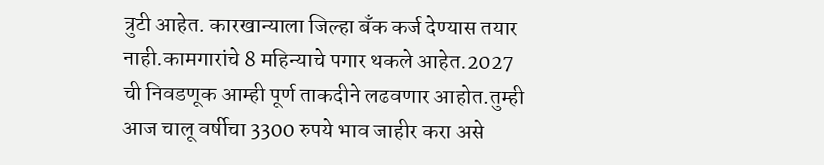त्रुटी आहेत. कारखान्याला जिल्हा बँक कर्ज देण्यास तयार नाही.कामगारांचे 8 महिन्याचे पगार थकले आहेत.2027 ची निवडणूक आम्ही पूर्ण ताकदीने लढवणार आहोत.तुम्ही आज चालू वर्षीचा 3300 रुपये भाव जाहीर करा असे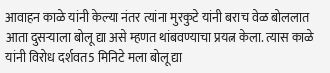आवाहन काळे यांनी केल्या नंतर त्यांना मुरकुटे यांनी बराच वेळ बोललात आता दुसऱ्याला बोलू द्या असे म्हणत थांबवण्याचा प्रयत्न केला. त्यास काळे यांनी विरोध दर्शवत5 मिनिटे मला बोलू द्या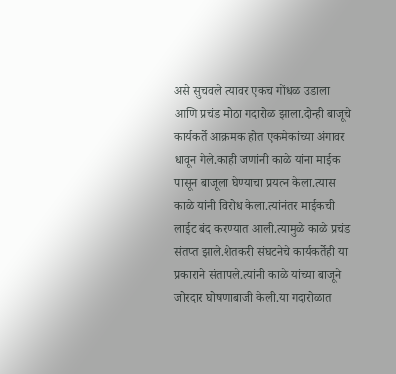असे सुचवले त्यावर एकच गोंधळ उडाला आणि प्रचंड मोठा गदारोळ झाला.दोन्ही बाजूचे कार्यकर्ते आक्रमक होत एकमेकांच्या अंगावर धावून गेले.काही जणांनी काळे यांना माईक पासून बाजूला घेण्याचा प्रयत्न केला.त्यास काळे यांनी विरोध केला.त्यांनंतर माईकची लाईट बंद करण्यात आली.त्यामुळे काळे प्रचंड संतप्त झाले.शेतकरी संघटनेचे कार्यकर्तेही या प्रकाराने संतापले.त्यांनी काळे यांच्या बाजूने जोरदार घोषणाबाजी केली.या गदारोळात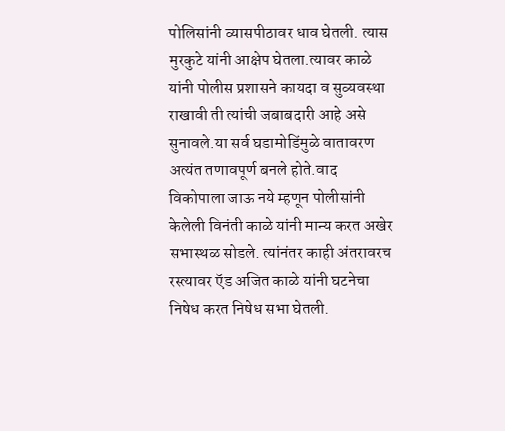पोलिसांनी व्यासपीठावर धाव घेतली. त्यास मुरकुटे यांनी आक्षेप घेतला.त्यावर काळे यांनी पोलीस प्रशासने कायदा व सुव्यवस्था राखावी ती त्यांची जबाबदारी आहे असे सुनावले.या सर्व घडामोडिंमुळे वातावरण अत्यंत तणावपूर्ण बनले होते.वाद विकोपाला जाऊ नये म्हणून पोलीसांनी केलेली विनंती काळे यांनी मान्य करत अखेर सभास्थळ सोडले. त्यांनंतर काही अंतरावरच रस्त्यावर ऍड अजित काळे यांनी घटनेचा निषेध करत निषेध सभा घेतली.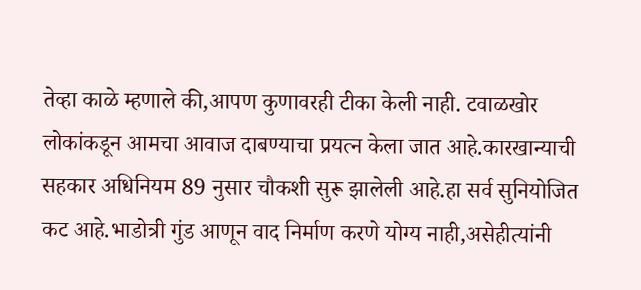तेव्हा काळे म्हणाले की,आपण कुणावरही टीका केली नाही. टवाळखोर लोकांकडून आमचा आवाज दाबण्याचा प्रयत्न केला जात आहे.कारखान्याची सहकार अधिनियम 89 नुसार चौकशी सुरू झालेली आहे.हा सर्व सुनियोजित कट आहे.भाडोत्री गुंड आणून वाद निर्माण करणे योग्य नाही,असेहीत्यांनी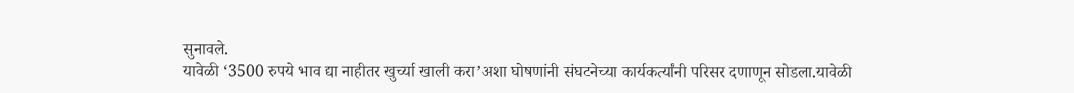सुनावले.
यावेळी ‘3500 रुपये भाव द्या नाहीतर खुर्च्या खाली करा’अशा घोषणांनी संघटनेच्या कार्यकर्त्यांनी परिसर दणाणून सोडला.यावेळी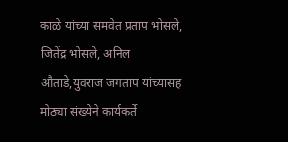काळे यांच्या समवेत प्रताप भोसले, जितेंद्र भोसले, अनिल औताडे,युवराज जगताप यांच्यासह मोठ्या संख्येने कार्यकर्ते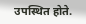उपस्थित होते.